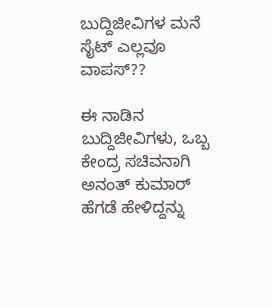ಬುದ್ದಿಜೀವಿಗಳ ಮನೆ ಸೈಟ್ ಎಲ್ಲವೂ ವಾಪಸ್??

ಈ ನಾಡಿನ ಬುದ್ದಿಜೀವಿಗಳು, ಒಬ್ಬ ಕೇಂದ್ರ ಸಚಿವನಾಗಿ ಅನಂತ್ ಕುಮಾರ್ ಹೆಗಡೆ ಹೇಳಿದ್ದನ್ನು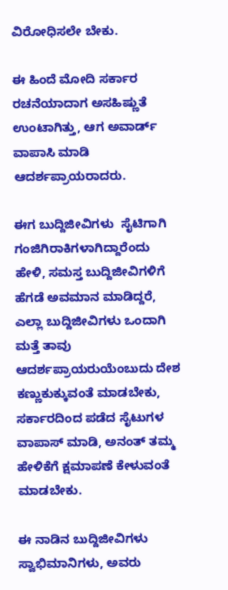ವಿರೋಧಿಸಲೇ ಬೇಕು.

ಈ ಹಿಂದೆ ಮೋದಿ ಸರ್ಕಾರ ರಚನೆಯಾದಾಗ ಅಸಹಿಷ್ಣುತೆ ಉಂಟಾಗಿತ್ತು, ಆಗ ಅವಾರ್ಡ್ ವಾಪಾಸಿ ಮಾಡಿ ಆದರ್ಶಪ್ರಾಯರಾದರು.

ಈಗ ಬುದ್ದಿಜೀವಿಗಳು  ಸೈಟಿಗಾಗಿ ಗಂಜಿಗಿರಾಕಿಗಳಾಗಿದ್ದಾರೆಂದು ಹೇಳಿ, ಸಮಸ್ತ ಬುದ್ದಿಜೀವಿಗಳಿಗೆ ಹೆಗಡೆ ಅವಮಾನ ಮಾಡಿದ್ದರೆ, ಎಲ್ಲಾ ಬುದ್ದಿಜೀವಿಗಳು ಒಂದಾಗಿ ಮತ್ತೆ ತಾವು ಆದರ್ಶಪ್ರಾಯರುಯೆಂಬುದು ದೇಶ ಕಣ್ಣುಕುಕ್ಕುವಂತೆ ಮಾಡಬೇಕು, ಸರ್ಕಾರದಿಂದ ಪಡೆದ ಸೈಟುಗಳ ವಾಪಾಸ್ ಮಾಡಿ, ಅನಂತ್ ತಮ್ಮ ಹೇಳಿಕೆಗೆ ಕ್ಷಮಾಪಣೆ ಕೇಳುವಂತೆ ಮಾಡಬೇಕು.

ಈ ನಾಡಿನ ಬುದ್ದಿಜೀವಿಗಳು ಸ್ವಾಭಿಮಾನಿಗಳು, ಅವರು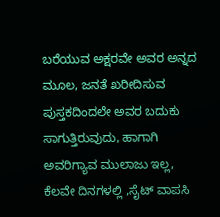ಬರೆಯುವ ಅಕ್ಷರವೇ ಅವರ ಅನ್ನದ ಮೂಲ, ಜನತೆ ಖರೀದಿಸುವ ಪುಸ್ತಕದಿಂದಲೇ ಅವರ ಬದುಕು ಸಾಗುತ್ತಿರುವುದು, ಹಾಗಾಗಿ ಅವರಿಗ್ಯಾವ ಮುಲಾಜು ಇಲ್ಲ, ಕೆಲವೇ ದಿನಗಳಲ್ಲಿ ,ಸೈಟ್ ವಾಪಸಿ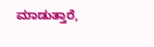ಮಾಡುತ್ತಾರೆ,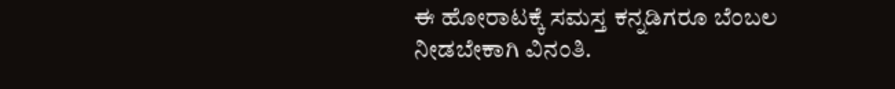ಈ ಹೋರಾಟಕ್ಕೆ ಸಮಸ್ತ ಕನ್ನಡಿಗರೂ ಬೆಂಬಲ ನೀಡಬೇಕಾಗಿ ವಿನಂತಿ.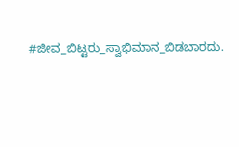#ಜೀವ_ಬಿಟ್ಟರು_ಸ್ವಾಭಿಮಾನ_ಬಿಡಬಾರದು.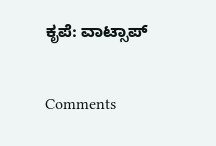ಕೃಪೆ: ವಾಟ್ಸಾಪ್

Comments